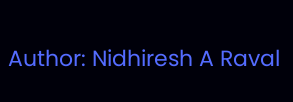Author: Nidhiresh A Raval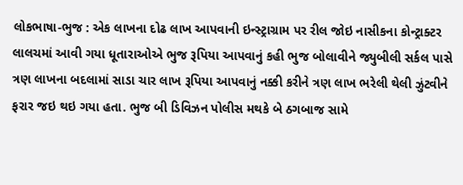લોકભાષા-ભુજ : એક લાખના દોઢ લાખ આપવાની ઇન્સ્ટ્રાગ્રામ પર રીલ જોઇ નાસીકના કોન્ટ્રાક્ટર લાલચમાં આવી ગયા ધૂતારાઓએ ભુજ રૂપિયા આપવાનું કહી ભુજ બોલાવીને જ્યુબીલી સર્કલ પાસે ત્રણ લાખના બદલામાં સાડા ચાર લાખ રૂપિયા આપવાનું નક્કી કરીને ત્રણ લાખ ભરેલી થેલી ઝુંટવીને ફરાર જઇ થઇ ગયા હતા. ભુજ બી ડિવિઝન પોલીસ મથકે બે ઠગબાજ સામે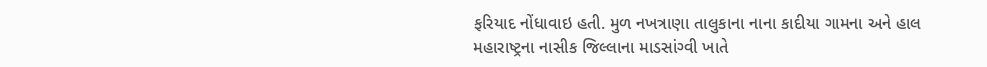ફરિયાદ નોંધાવાઇ હતી. મુળ નખત્રાણા તાલુકાના નાના કાદીયા ગામના અને હાલ મહારાષ્ટ્રના નાસીક જિલ્લાના માડસાંગ્વી ખાતે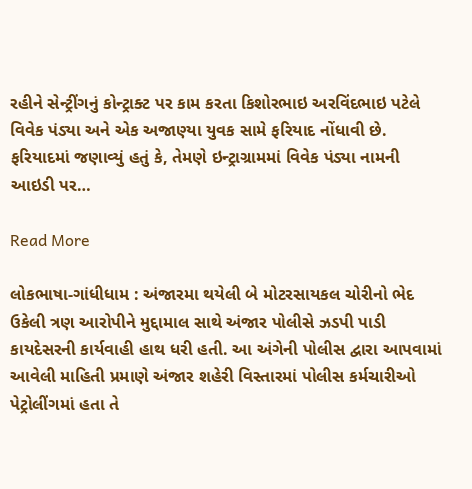રહીને સેન્ટ્રીંગનું કોન્ટ્રાક્ટ પર કામ કરતા કિશોરભાઇ અરવિંદભાઇ પટેલે વિવેક પંડ્યા અને એક અજાણ્યા યુવક સામે ફરિયાદ નોંધાવી છે. ફરિયાદમાં જણાવ્યું હતું કે, તેમણે ઇન્ટ્રાગ્રામમાં વિવેક પંડ્યા નામની આઇડી પર…

Read More

લોકભાષા-ગાંધીધામ : અંજારમા થયેલી બે મોટરસાયકલ ચોરીનો ભેદ ઉકેલી ત્રણ આરોપીને મુદ્દામાલ સાથે અંજાર પોલીસે ઝડપી પાડી કાયદેસરની કાર્યવાહી હાથ ધરી હતી. આ અંગેની પોલીસ દ્વારા આપવામાં આવેલી માહિતી પ્રમાણે અંજાર શહેરી વિસ્તારમાં પોલીસ કર્મચારીઓ પેટ્રોલીંગમાં હતા તે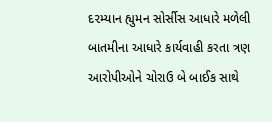દ૨મ્યાન હ્યુમન સોર્સીસ આધારે મળેલી બાતમીના આધારે કાર્યવાહી કરતા ત્રણ આરોપીઓને ચોરાઉ બે બાઈક સાથે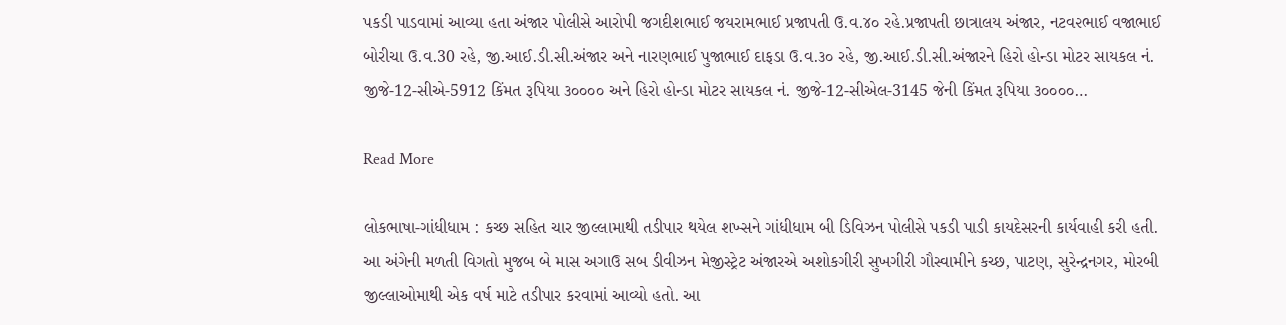પકડી પાડવામાં આવ્યા હતા અંજાર પોલીસે આરોપી જગદીશભાઈ જયરામભાઈ પ્રજાપતી ઉ.વ.૪૦ રહે.પ્રજાપતી છાત્રાલય અંજાર, નટવ૨ભાઈ વજાભાઈ બોરીચા ઉ.વ.30 રહે, જી.આઈ.ડી.સી.અંજાર અને નારણભાઈ પુજાભાઈ દાફડા ઉ.વ.૩૦ રહે, જી.આઈ.ડી.સી.અંજારને હિરો હોન્ડા મોટર સાયકલ નં. જીજે-12-સીએ-5912 કિંમત રૂપિયા ૩૦૦૦૦ અને હિરો હોન્ડા મોટર સાયકલ નં. જીજે-12-સીએલ-3145 જેની કિંમત રૂપિયા ૩૦૦૦૦…

Read More

લોકભાષા-ગાંધીધામ : કચ્છ સહિત ચાર જીલ્લામાથી તડીપાર થયેલ શખ્સને ગાંધીધામ બી ડિવિઝન પોલીસે પકડી પાડી કાયદેસરની કાર્યવાહી કરી હતી. આ અંગેની મળતી વિગતો મુજબ બે માસ અગાઉ સબ ડીવીઝન મેજીસ્ટ્રેટ અંજારએ અશોકગીરી સુખગીરી ગૌસ્વામીને કચ્છ, પાટણ, સુરેન્દ્રનગર, મોરબી જીલ્લાઓમાથી એક વર્ષ માટે તડીપાર કરવામાં આવ્યો હતો. આ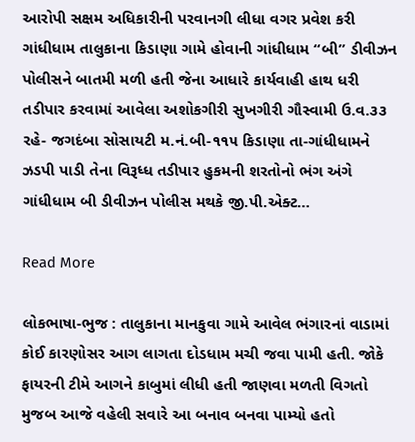આરોપી સક્ષમ અધિકારીની પરવાનગી લીધા વગર પ્રવેશ કરી ગાંધીધામ તાલુકાના કિડાણા ગામે હોવાની ગાંધીધામ “બી” ડીવીઝન પોલીસને બાતમી મળી હતી જેના આધારે કાર્યવાહી હાથ ધરી તડીપાર કરવામાં આવેલા અશોકગીરી સુખગીરી ગૌસ્વામી ઉ.વ.૩૩ રહે- જગદંબા સોસાયટી મ.નં.બી-૧૧૫ કિડાણા તા-ગાંધીધામને ઝડપી પાડી તેના વિરૂધ્ધ તડીપાર હુકમની શરતોનો ભંગ અંગે ગાંધીધામ બી ડીવીઝન પોલીસ મથકે જી.પી.એક્ટ…

Read More

લોકભાષા-ભુજ : તાલુકાના માનકુવા ગામે આવેલ ભંગારનાં વાડામાં કોઈ કારણોસર આગ લાગતા દોડધામ મચી જવા પામી હતી. જોકે ફાયરની ટીમે આગને કાબુમાં લીધી હતી જાણવા મળતી વિગતો મુજબ આજે વહેલી સવારે આ બનાવ બનવા પામ્યો હતો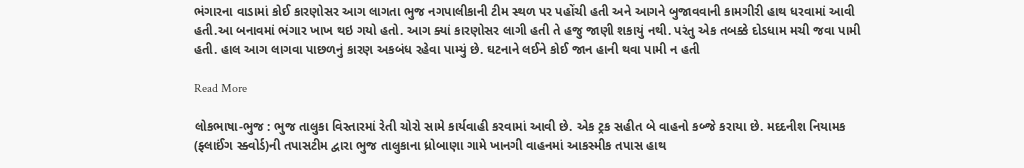ભંગારના વાડામાં કોઈ કારણોસર આગ લાગતા ભુજ નગપાલીકાની ટીમ સ્થળ પર પહોંચી હતી અને આગને બુજાવવાની કામગીરી હાથ ધરવામાં આવી હતી.આ બનાવમાં ભંગાર ખાખ થઇ ગયો હતો. આગ ક્યાં કારણોસર લાગી હતી તે હજુ જાણી શકાયું નથી. પરંતુ એક તબક્કે દોડધામ મચી જવા પામી હતી. હાલ આગ લાગવા પાછળનું કારણ અકબંધ રહેવા પામ્યું છે. ઘટનાને લઈને કોઈ જાન હાની થવા પામી ન હતી

Read More

લોકભાષા-ભુજ : ભુજ તાલુકા વિસ્તારમાં રેતી ચોરો સામે કાર્યવાહી કરવામાં આવી છે. એક ટ્રક સહીત બે વાહનો કબ્જે કરાયા છે. મદદનીશ નિયામક (ફ્લાઈંગ સ્ક્વોર્ડ)ની તપાસટીમ દ્વારા ભુજ તાલુકાના ધ્રોબાણા ગામે ખાનગી વાહનમાં આકસ્મીક તપાસ હાથ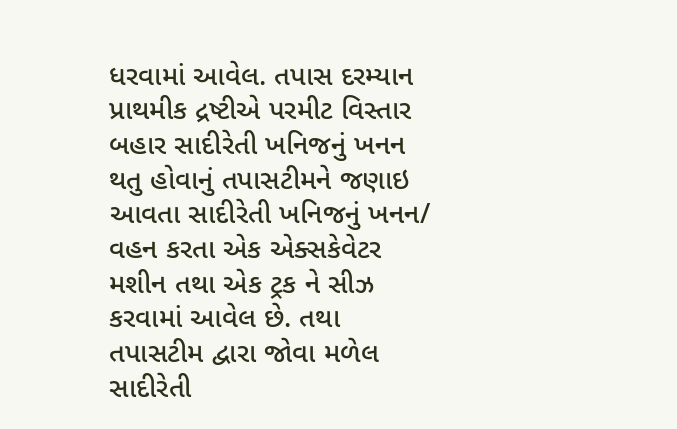ધરવામાં આવેલ. તપાસ દરમ્યાન પ્રાથમીક દ્રષ્ટીએ પરમીટ વિસ્તાર બહાર સાદીરેતી ખનિજનું ખનન થતુ હોવાનું તપાસટીમને જણાઇ આવતા સાદીરેતી ખનિજનું ખનન/ વહન કરતા એક એક્સકેવેટર મશીન તથા એક ટ્રક ને સીઝ કરવામાં આવેલ છે. તથા તપાસટીમ દ્વારા જોવા મળેલ સાદીરેતી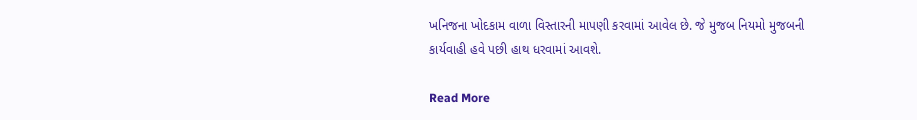ખનિજના ખોદકામ વાળા વિસ્તારની માપણી કરવામાં આવેલ છે. જે મુજબ નિયમો મુજબની કાર્યવાહી હવે પછી હાથ ધરવામાં આવશે.

Read More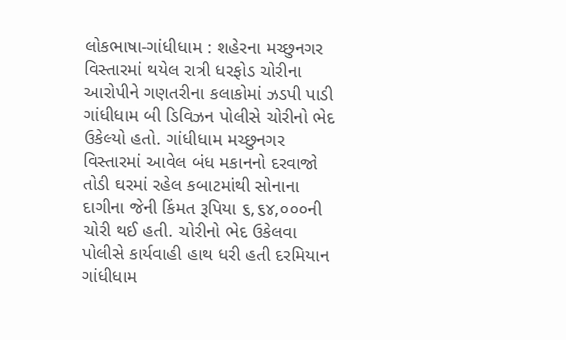લોકભાષા-ગાંધીધામ : શહેરના મચ્છુનગર વિસ્તારમાં થયેલ રાત્રી ધરફોડ ચોરીના આરોપીને ગણતરીના કલાકોમાં ઝડપી પાડી ગાંધીધામ બી ડિવિઝન પોલીસે ચોરીનો ભેદ ઉકેલ્યો હતો. ગાંધીધામ મચ્છુનગર વિસ્તારમાં આવેલ બંધ મકાનનો દરવાજો તોડી ઘરમાં રહેલ કબાટમાંથી સોનાના દાગીના જેની કિંમત રૂપિયા ૬,૬૪,૦૦૦ની ચોરી થઈ હતી. ચોરીનો ભેદ ઉકેલવા પોલીસે કાર્યવાહી હાથ ધરી હતી દરમિયાન ગાંધીધામ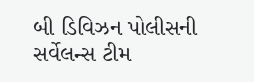બી ડિવિઝન પોલીસની સર્વેલન્સ ટીમ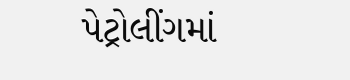પેટ્રોલીંગમાં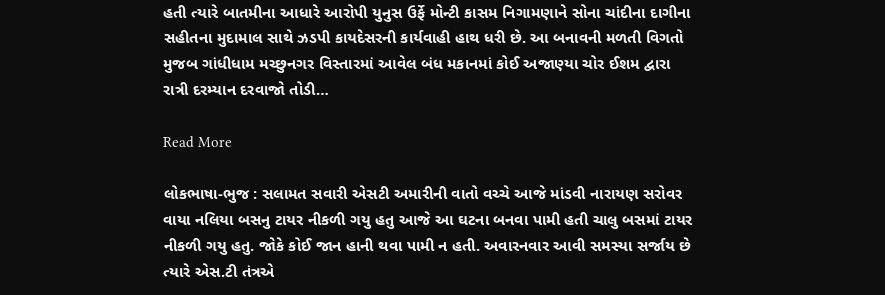હતી ત્યારે બાતમીના આધારે આરોપી યુનુસ ઉર્ફે મોન્ટી કાસમ નિગામણાને સોના ચાંદીના દાગીના સહીતના મુદામાલ સાથે ઝડપી કાયદેસરની કાર્યવાહી હાથ ધરી છે. આ બનાવની મળતી વિગતો મુજબ ગાંધીધામ મચ્છુનગર વિસ્તારમાં આવેલ બંધ મકાનમાં કોઈ અજાણ્યા ચોર ઈશમ દ્વારા રાત્રી દરમ્યાન દરવાજો તોડી…

Read More

લોકભાષા-ભુજ : સલામત સવારી એસટી અમારીની વાતો વચ્ચે આજે માંડવી નારાયણ સરોવર વાયા નલિયા બસનુ ટાયર નીકળી ગયુ હતુ આજે આ ઘટના બનવા પામી હતી ચાલુ બસમાં ટાયર નીકળી ગયુ હતુ. જોકે કોઈ જાન હાની થવા પામી ન હતી. અવારનવાર આવી સમસ્યા સર્જાય છે ત્યારે એસ.ટી તંત્રએ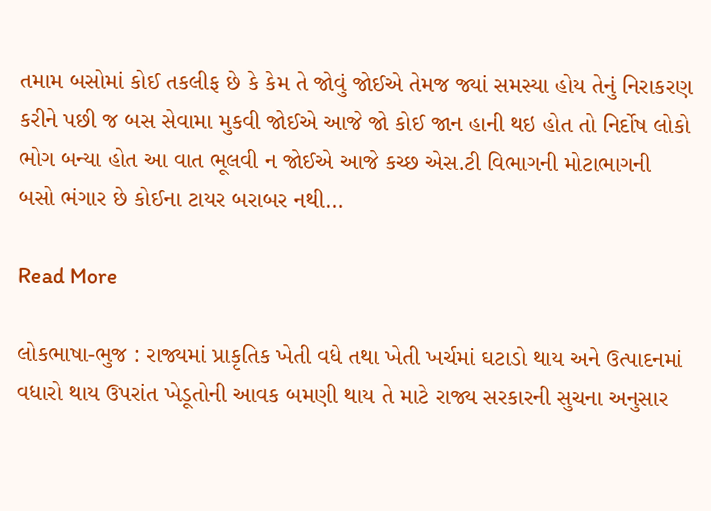તમામ બસોમાં કોઈ તકલીફ છે કે કેમ તે જોવું જોઈએ તેમજ જ્યાં સમસ્યા હોય તેનું નિરાકરણ કરીને પછી જ બસ સેવામા મુકવી જોઈએ આજે જો કોઈ જાન હાની થઇ હોત તો નિર્દોષ લોકો ભોગ બન્યા હોત આ વાત ભૂલવી ન જોઈએ આજે કચ્છ એસ.ટી વિભાગની મોટાભાગની બસો ભંગાર છે કોઈના ટાયર બરાબર નથી…

Read More

લોકભાષા-ભુજ : રાજ્યમાં પ્રાકૃતિક ખેતી વધે તથા ખેતી ખર્ચમાં ઘટાડો થાય અને ઉત્પાદનમાં વધારો થાય ઉપરાંત ખેડૂતોની આવક બમણી થાય તે માટે રાજ્ય સરકારની સુચના અનુસાર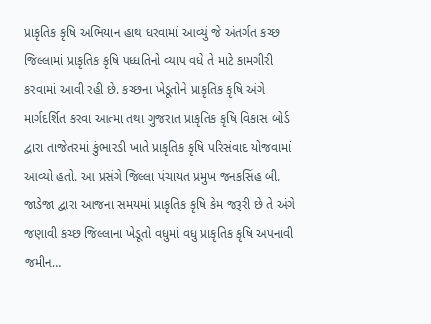પ્રાકૃતિક કૃષિ અભિયાન હાથ ધરવામાં આવ્યું જે અંતર્ગત કચ્છ જિલ્લામાં પ્રાકૃતિક કૃષિ પધ્ધતિનો વ્યાપ વધે તે માટે કામગીરી કરવામાં આવી રહી છે. કચ્છના ખેડૂતોને પ્રાકૃતિક કૃષિ અંગે માર્ગદર્શિત કરવા આત્મા તથા ગુજરાત પ્રાકૃતિક કૃષિ વિકાસ બોર્ડ દ્વારા તાજેતરમાં કુંભારડી ખાતે પ્રાકૃતિક કૃષિ પરિસંવાદ યોજવામાં આવ્યો હતો. આ પ્રસંગે જિલ્લા પંચાયત પ્રમુખ જનકસિંહ બી. જાડેજા દ્વારા આજના સમયમાં પ્રાકૃતિક કૃષિ કેમ જરૂરી છે તે અંગે જણાવી કચ્છ જિલ્લાના ખેડૂતો વધુમાં વધુ પ્રાકૃતિક કૃષિ અપનાવી જમીન…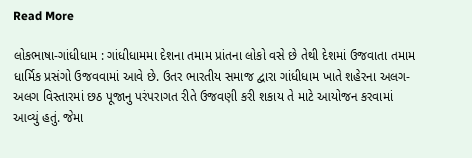Read More

લોકભાષા-ગાંધીધામ : ગાંધીધામમા દેશના તમામ પ્રાંતના લોકો વસે છે તેથી દેશમાં ઉજવાતા તમામ ધાર્મિક પ્રસંગો ઉજવવામાં આવે છે. ઉતર ભારતીય સમાજ દ્વારા ગાંધીધામ ખાતે શહેરના અલગ-અલગ વિસ્તારમાં છઠ પૂજાનુ પરંપરાગત રીતે ઉજવણી કરી શકાય તે માટે આયોજન કરવામાં આવ્યું હતું. જેમા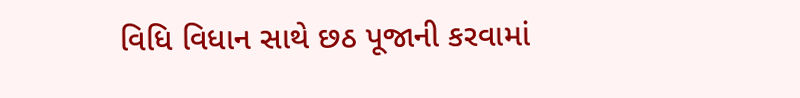વિધિ વિધાન સાથે છઠ પૂજાની કરવામાં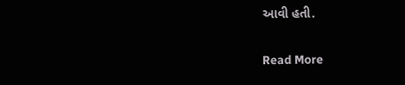આવી હતી.

Read More